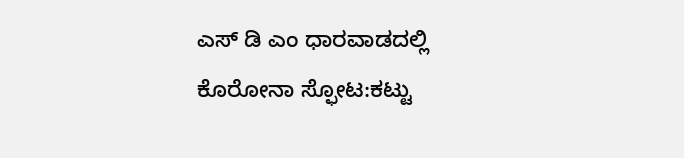ಎಸ್ ಡಿ ಎಂ ಧಾರವಾಡದಲ್ಲಿ ಕೊರೋನಾ ಸ್ಫೋಟ:ಕಟ್ಟು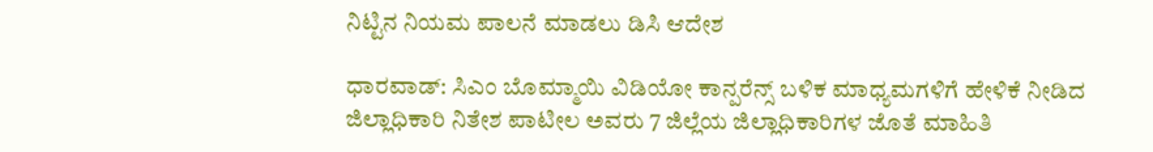ನಿಟ್ಟಿನ ನಿಯಮ ಪಾಲನೆ ಮಾಡಲು ಡಿಸಿ ಆದೇಶ

ಧಾರವಾಡ್: ಸಿಎಂ ಬೊಮ್ಮಾಯಿ ವಿಡಿಯೋ ಕಾನ್ಪರೆನ್ಸ್ ಬಳಿಕ ಮಾಧ್ಯಮಗಳಿಗೆ ಹೇಳಿಕೆ ನೀಡಿದ ಜಿಲ್ಲಾಧಿಕಾರಿ ನಿತೇಶ ಪಾಟೀಲ ಅವರು 7 ಜಿಲ್ಲೆಯ ಜಿಲ್ಲಾಧಿಕಾರಿಗಳ ಜೊತೆ ಮಾಹಿತಿ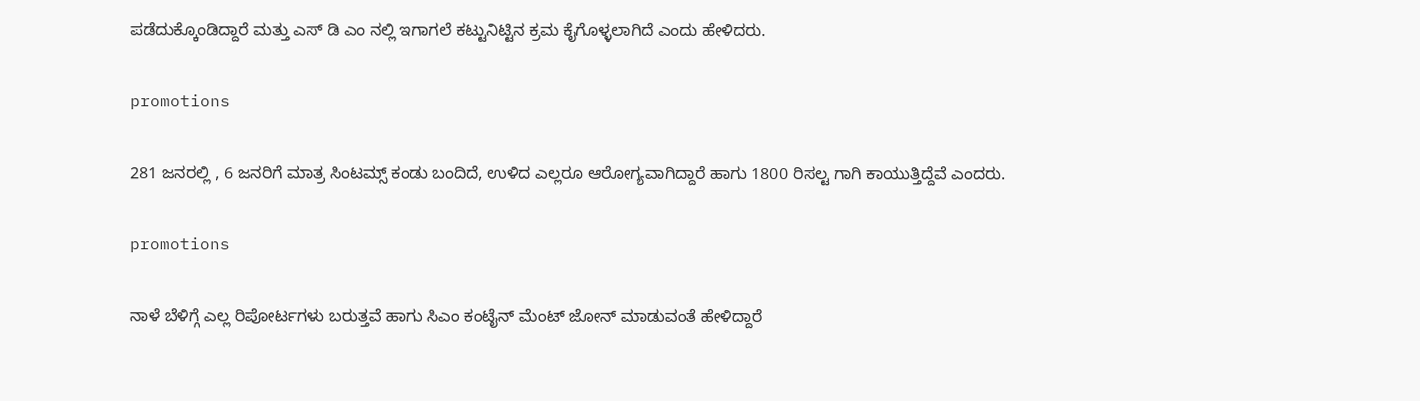ಪಡೆದುಕ್ಕೊಂಡಿದ್ದಾರೆ ಮತ್ತು ಎಸ್ ಡಿ ಎಂ ನಲ್ಲಿ ಇಗಾಗಲೆ ಕಟ್ಟುನಿಟ್ಟಿನ ಕ್ರಮ ಕೈಗೊಳ್ಳಲಾಗಿದೆ ಎಂದು ಹೇಳಿದರು.

promotions

281 ಜನರಲ್ಲಿ , 6 ಜನರಿಗೆ ಮಾತ್ರ ಸಿಂಟಮ್ಸ್ ಕಂಡು ಬಂದಿದೆ, ಉಳಿದ ಎಲ್ಲರೂ ಆರೋಗ್ಯವಾಗಿದ್ದಾರೆ ಹಾಗು 1800 ರಿಸಲ್ಟ ಗಾಗಿ ಕಾಯುತ್ತಿದ್ದೆವೆ ಎಂದರು.

promotions

ನಾಳೆ ಬೆಳಿಗ್ಗೆ ಎಲ್ಲ ರಿಪೋರ್ಟಗಳು ಬರುತ್ತವೆ ಹಾಗು ಸಿಎಂ ಕಂಟೈನ್ ಮೆಂಟ್ ಜೋನ್ ಮಾಡುವಂತೆ ಹೇಳಿದ್ದಾರೆ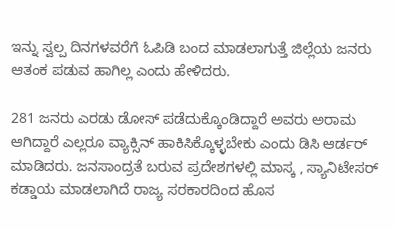ಇನ್ನು ಸ್ವಲ್ಪ ದಿನಗಳವರೆಗೆ ಓಪಿಡಿ ಬಂದ ಮಾಡಲಾಗುತ್ತೆ ಜಿಲ್ಲೆಯ ಜನರು ಆತಂಕ ಪಡುವ ಹಾಗಿಲ್ಲ ಎಂದು ಹೇಳಿದರು.

281 ಜನರು‌ ಎರಡು ಡೋಸ್ ಪಡೆದುಕ್ಕೊಂಡಿದ್ದಾರೆ ಅವರು ಅರಾಮ ಆಗಿದ್ದಾರೆ ಎಲ್ಲರೂ ವ್ಯಾಕ್ಸಿನ್ ಹಾಕಿಸಿಕ್ಕೊಳ್ಳಬೇಕು ಎಂದು ಡಿಸಿ ಆರ್ಡರ್ ಮಾಡಿದರು. ಜನಸಾಂದ್ರತೆ ಬರುವ ಪ್ರದೇಶಗಳಲ್ಲಿ ಮಾಸ್ಕ , ಸ್ಯಾನಿಟೇಸರ್ ಕಡ್ಡಾಯ ಮಾಡಲಾಗಿದೆ ರಾಜ್ಯ ಸರಕಾರದಿಂದ ಹೊಸ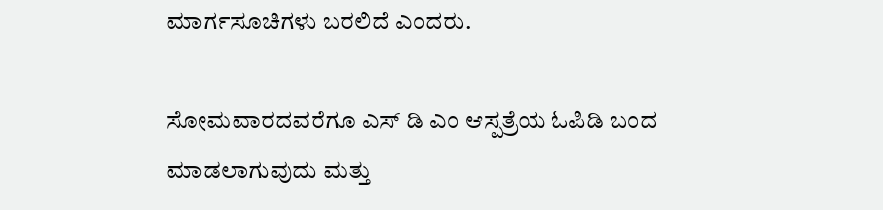ಮಾರ್ಗಸೂಚಿಗಳು ಬರಲಿದೆ ಎಂದರು.

ಸೋಮವಾರದವರೆಗೂ ಎಸ್ ಡಿ ಎಂ ಆಸ್ಪತ್ರೆಯ ಓಪಿಡಿ ಬಂದ ಮಾಡಲಾಗುವುದು ಮತ್ತು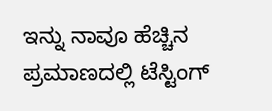ಇನ್ನು ನಾವೂ ಹೆಚ್ಚಿನ ಪ್ರಮಾಣದಲ್ಲಿ ಟೆಸ್ಟಿಂಗ್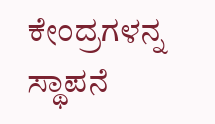ಕೇಂದ್ರಗಳನ್ನ ಸ್ಥಾಪನೆ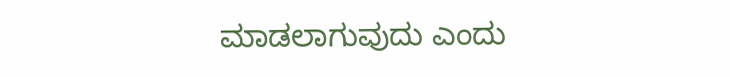ಮಾಡಲಾಗುವುದು ಎಂದು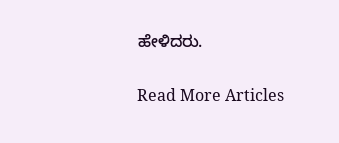ಹೇಳಿದರು.

Read More Articles